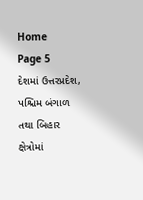Home
Page 5
દેશમાં ઉત્તરપ્રદેશ, પશ્ચિમ બંગાળ તથા બિહાર ક્ષેત્રોમાં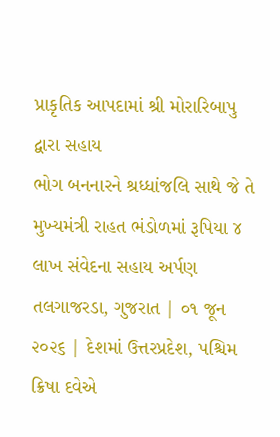પ્રાકૃતિક આપદામાં શ્રી મોરારિબાપુ દ્વારા સહાય
ભોગ બનનારને શ્રધ્ધાંજલિ સાથે જે તે મુખ્યમંત્રી રાહત ભંડોળમાં રૂપિયા ૪ લાખ સંવેદના સહાય અર્પણ તલગાજરડા, ગુજરાત | ૦૧ જૂન ૨૦૨૬ | દેશમાં ઉત્તરપ્રદેશ, પશ્ચિમ
ક્રિષા દવેએ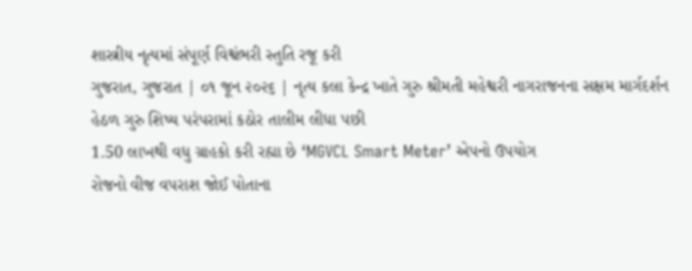શાસ્ત્રીય નૃત્યમાં સંપૂર્ણ વિશ્વંભરી સ્તુતિ રજૂ કરી
ગુજરાત, ગુજરાત | ૦૧ જૂન ૨૦૨૬ | નૃત્ય કલા કેન્દ્ર ખાતે ગુરુ શ્રીમતી મહેશ્વરી નાગરાજનના સક્ષમ માર્ગદર્શન હેઠળ ગુરુ શિષ્ય પરંપરામાં કઠોર તાલીમ લીધા પછી
1.50 લાખથી વધુ ગ્રાહકો કરી રહ્યા છે ‘MGVCL Smart Meter’ એપનો ઉપયોગ
રોજનો વીજ વપરાશ જોઈ પોતાના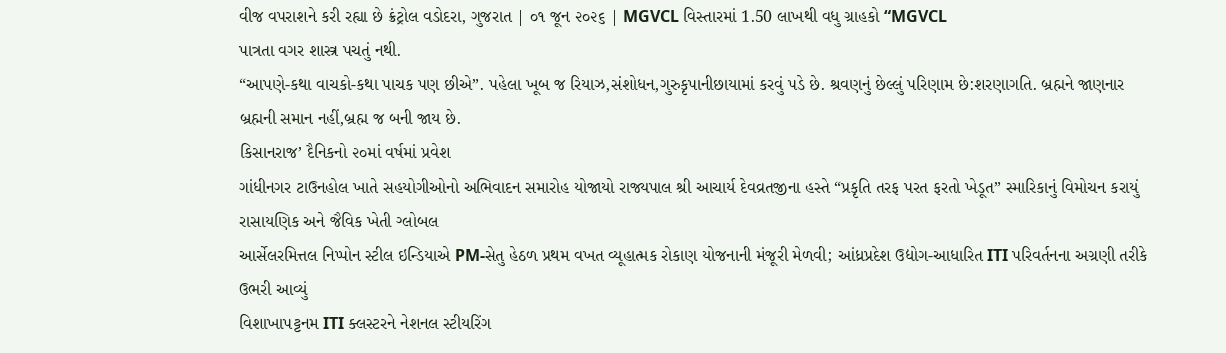વીજ વપરાશને કરી રહ્યા છે ક્રંટ્રોલ વડોદરા, ગુજરાત | ૦૧ જૂન ૨૦૨૬ | MGVCL વિસ્તારમાં 1.50 લાખથી વધુ ગ્રાહકો “MGVCL
પાત્રતા વગર શાસ્ત્ર પચતું નથી.
“આપણે-કથા વાચકો-કથા પાચક પણ છીએ”. પહેલા ખૂબ જ રિયાઝ,સંશોધન,ગુરુકૃપાનીછાયામાં કરવું પડે છે. શ્રવણનું છેલ્લું પરિણામ છે:શરણાગતિ. બ્રહ્મને જાણનાર બ્રહ્મની સમાન નહીં,બ્રહ્મ જ બની જાય છે.
કિસાનરાજ’ દૈનિકનો ૨૦માં વર્ષમાં પ્રવેશ
ગાંધીનગર ટાઉનહોલ ખાતે સહયોગીઓનો અભિવાદન સમારોહ યોજાયો રાજ્યપાલ શ્રી આચાર્ય દેવવ્રતજીના હસ્તે “પ્રકૃતિ તરફ પરત ફરતો ખેડૂત” સ્મારિકાનું વિમોચન કરાયું રાસાયણિક અને જૈવિક ખેતી ગ્લોબલ
આર્સેલરમિત્તલ નિપ્પોન સ્ટીલ ઇન્ડિયાએ PM-સેતુ હેઠળ પ્રથમ વખત વ્યૂહાત્મક રોકાણ યોજનાની મંજૂરી મેળવી; આંધ્રપ્રદેશ ઉદ્યોગ-આધારિત ITI પરિવર્તનના અગ્રણી તરીકે ઉભરી આવ્યું
વિશાખાપટ્ટનમ ITI ક્લસ્ટરને નેશનલ સ્ટીયરિંગ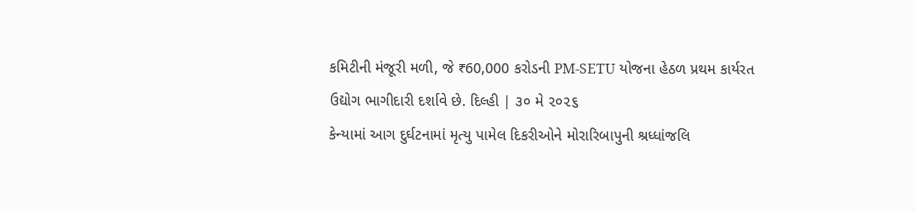કમિટીની મંજૂરી મળી, જે ₹60,000 કરોડની PM-SETU યોજના હેઠળ પ્રથમ કાર્યરત ઉદ્યોગ ભાગીદારી દર્શાવે છે. દિલ્હી | ૩૦ મે ૨૦૨૬
કેન્યામાં આગ દુર્ઘટનામાં મૃત્યુ પામેલ દિકરીઓને મોરારિબાપુની શ્રધ્ધાંજલિ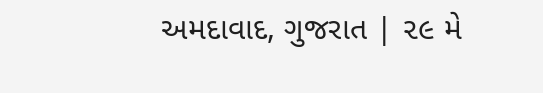અમદાવાદ, ગુજરાત | ૨૯ મે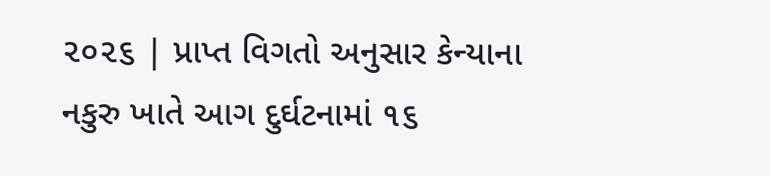૨૦૨૬ | પ્રાપ્ત વિગતો અનુસાર કેન્યાના નકુરુ ખાતે આગ દુર્ઘટનામાં ૧૬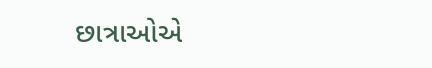છાત્રાઓએ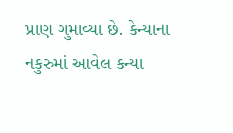પ્રાણ ગુમાવ્યા છે. કેન્યાના નકુરુમાં આવેલ કન્યા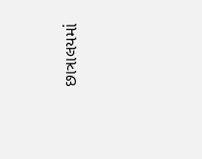છાત્રાલયમાં